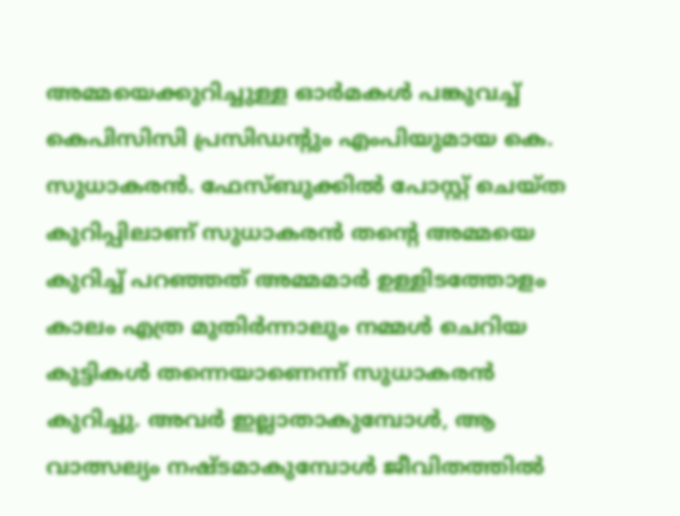അമ്മയെക്കുറിച്ചുള്ള ഓര്‍മകള്‍ പങ്കുവച്ച് കെപിസിസി പ്രസിഡന്റും എംപിയുമായ കെ. സുധാകരന്‍. ഫേസ്ബുക്കില്‍ പോസ്റ്റ് ചെയ്ത കുറിപ്പിലാണ് സുധാകരന്‍ തന്റെ അമ്മയെ കുറിച്ച് പറഞ്ഞത് അമ്മമാര്‍ ഉള്ളിടത്തോളം കാലം എത്ര മുതിര്‍ന്നാലും നമ്മള്‍ ചെറിയ കുട്ടികള്‍ തന്നെയാണെന്ന് സുധാകരന്‍ കുറിച്ചു. അവര്‍ ഇല്ലാതാകുമ്പോള്‍, ആ വാത്സല്യം നഷ്ടമാകുമ്പോള്‍ ജീവിതത്തില്‍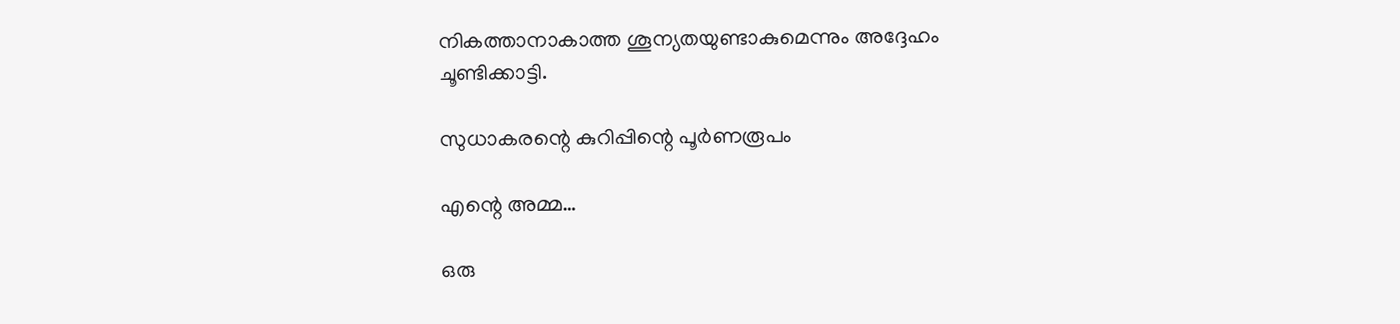നികത്താനാകാത്ത ശൂന്യതയുണ്ടാകുമെന്നും അദ്ദേഹം ചൂണ്ടിക്കാട്ടി.

സുധാകരന്റെ കുറിപ്പിന്റെ പൂര്‍ണരൂപം

എന്റെ അമ്മ…

ഒരു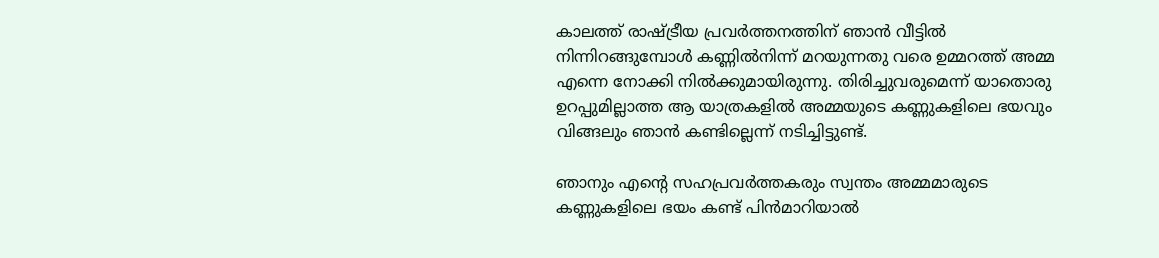കാലത്ത് രാഷ്ട്രീയ പ്രവര്‍ത്തനത്തിന് ഞാന്‍ വീട്ടില്‍ നിന്നിറങ്ങുമ്പോള്‍ കണ്ണില്‍നിന്ന് മറയുന്നതു വരെ ഉമ്മറത്ത് അമ്മ എന്നെ നോക്കി നില്‍ക്കുമായിരുന്നു. തിരിച്ചുവരുമെന്ന് യാതൊരു ഉറപ്പുമില്ലാത്ത ആ യാത്രകളില്‍ അമ്മയുടെ കണ്ണുകളിലെ ഭയവും വിങ്ങലും ഞാന്‍ കണ്ടില്ലെന്ന് നടിച്ചിട്ടുണ്ട്.

ഞാനും എന്റെ സഹപ്രവര്‍ത്തകരും സ്വന്തം അമ്മമാരുടെ കണ്ണുകളിലെ ഭയം കണ്ട് പിന്‍മാറിയാല്‍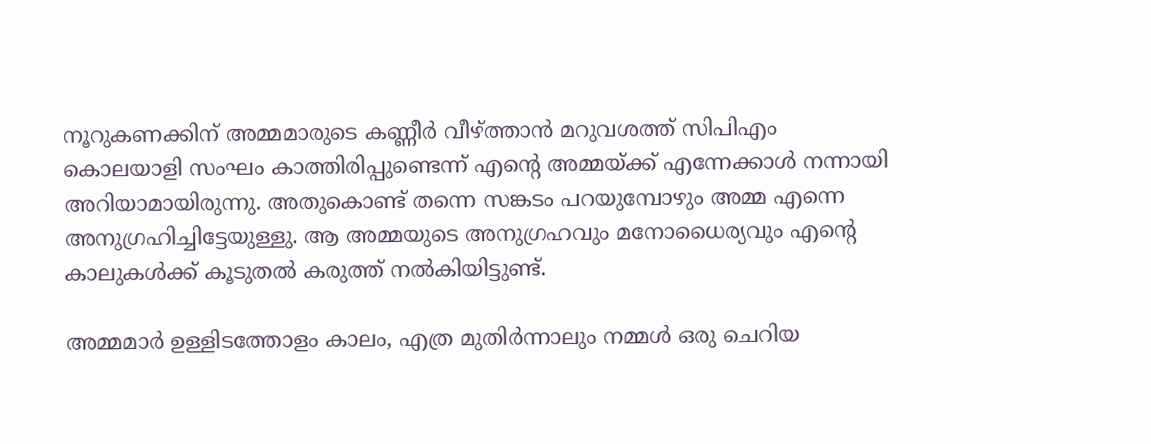നൂറുകണക്കിന് അമ്മമാരുടെ കണ്ണീര്‍ വീഴ്ത്താന്‍ മറുവശത്ത് സിപിഎം കൊലയാളി സംഘം കാത്തിരിപ്പുണ്ടെന്ന് എന്റെ അമ്മയ്ക്ക് എന്നേക്കാള്‍ നന്നായി അറിയാമായിരുന്നു. അതുകൊണ്ട് തന്നെ സങ്കടം പറയുമ്പോഴും അമ്മ എന്നെ അനുഗ്രഹിച്ചിട്ടേയുള്ളു. ആ അമ്മയുടെ അനുഗ്രഹവും മനോധൈര്യവും എന്റെ കാലുകള്‍ക്ക് കൂടുതല്‍ കരുത്ത് നല്‍കിയിട്ടുണ്ട്.

അമ്മമാര്‍ ഉള്ളിടത്തോളം കാലം, എത്ര മുതിര്‍ന്നാലും നമ്മള്‍ ഒരു ചെറിയ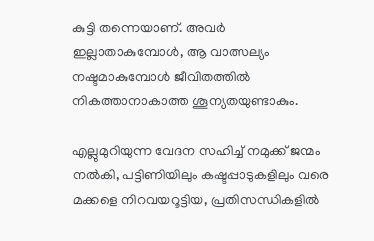കുട്ടി തന്നെയാണ്. അവര്‍ ഇല്ലാതാകുമ്പോള്‍, ആ വാത്സല്യം നഷ്ടമാകുമ്പോള്‍ ജീവിതത്തില്‍ നികത്താനാകാത്ത ശൂന്യതയുണ്ടാകും.

എല്ലുമുറിയുന്ന വേദന സഹിച്ച് നമുക്ക് ജന്മം നല്‍കി, പട്ടിണിയിലും കഷ്ടപ്പാടുകളിലും വരെ മക്കളെ നിറവയറൂട്ടിയ, പ്രതിസന്ധികളില്‍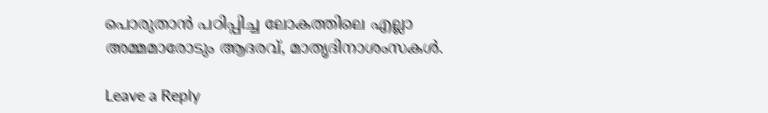പൊരുതാന്‍ പഠിപ്പിച്ച ലോകത്തിലെ എല്ലാ അമ്മമാരോടും ആദരവ്, മാതൃദിനാശംസകള്‍.

Leave a Reply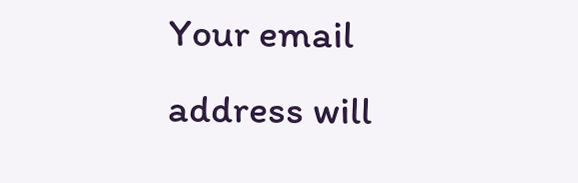Your email address will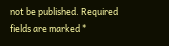not be published. Required fields are marked *